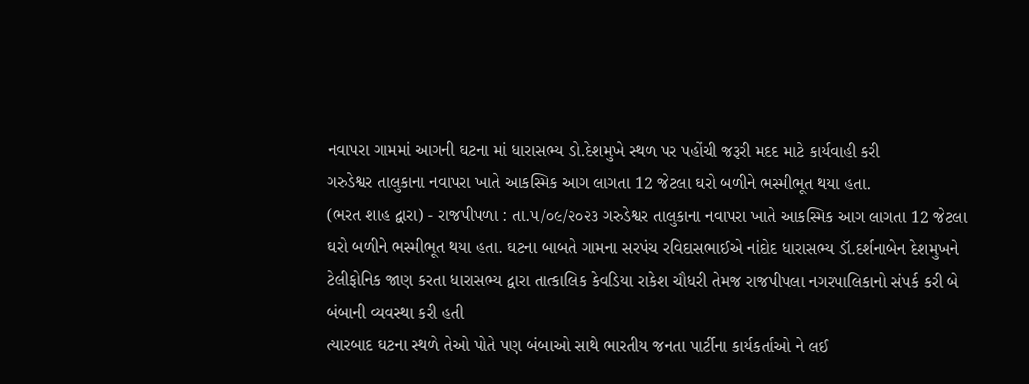નવાપરા ગામમાં આગની ઘટના માં ધારાસભ્ય ડો.દેશમુખે સ્થળ પર પહોંચી જરૂરી મદદ માટે કાર્યવાહી કરી
ગરુડેશ્વર તાલુકાના નવાપરા ખાતે આકસ્મિક આગ લાગતા 12 જેટલા ઘરો બળીને ભસ્મીભૂત થયા હતા.
(ભરત શાહ દ્વારા) - રાજપીપળા : તા.૫/૦૯/૨૦૨૩ ગરુડેશ્વર તાલુકાના નવાપરા ખાતે આકસ્મિક આગ લાગતા 12 જેટલા ઘરો બળીને ભસ્મીભૂત થયા હતા. ઘટના બાબતે ગામના સરપંચ રવિદાસભાઈએ નાંદોદ ધારાસભ્ય ડૉ.દર્શનાબેન દેશમુખને ટેલીફોનિક જાણ કરતા ધારાસભ્ય દ્વારા તાત્કાલિક કેવડિયા રાકેશ ચૌધરી તેમજ રાજપીપલા નગરપાલિકાનો સંપર્ક કરી બે બંબાની વ્યવસ્થા કરી હતી
ત્યારબાદ ઘટના સ્થળે તેઓ પોતે પણ બંબાઓ સાથે ભારતીય જનતા પાર્ટીના કાર્યકર્તાઓ ને લઈ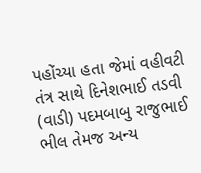પહોંચ્યા હતા જેમાં વહીવટી તંત્ર સાથે દિનેશભાઈ તડવી (વાડી) પદમબાબુ રાજુભાઈ ભીલ તેમજ અન્ય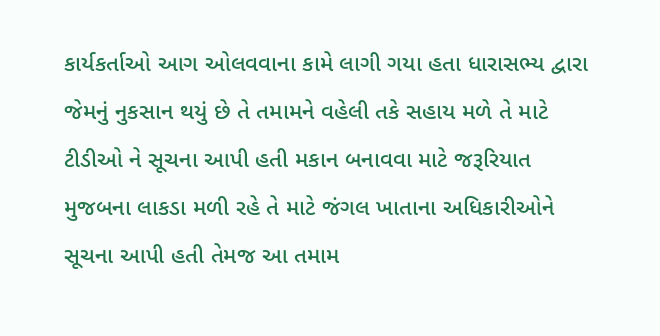કાર્યકર્તાઓ આગ ઓલવવાના કામે લાગી ગયા હતા ધારાસભ્ય દ્વારા જેમનું નુકસાન થયું છે તે તમામને વહેલી તકે સહાય મળે તે માટે ટીડીઓ ને સૂચના આપી હતી મકાન બનાવવા માટે જરૂરિયાત મુજબના લાકડા મળી રહે તે માટે જંગલ ખાતાના અધિકારીઓને સૂચના આપી હતી તેમજ આ તમામ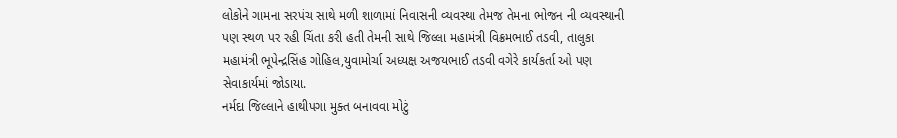લોકોને ગામના સરપંચ સાથે મળી શાળામાં નિવાસની વ્યવસ્થા તેમજ તેમના ભોજન ની વ્યવસ્થાની પણ સ્થળ પર રહી ચિંતા કરી હતી તેમની સાથે જિલ્લા મહામંત્રી વિક્રમભાઈ તડવી, તાલુકા મહામંત્રી ભૂપેન્દ્રસિંહ ગોહિલ,યુવામોર્ચા અધ્યક્ષ અજયભાઈ તડવી વગેરે કાર્યકર્તા ઓ પણ સેવાકાર્યમાં જોડાયા.
નર્મદા જિલ્લાને હાથીપગા મુક્ત બનાવવા મોટું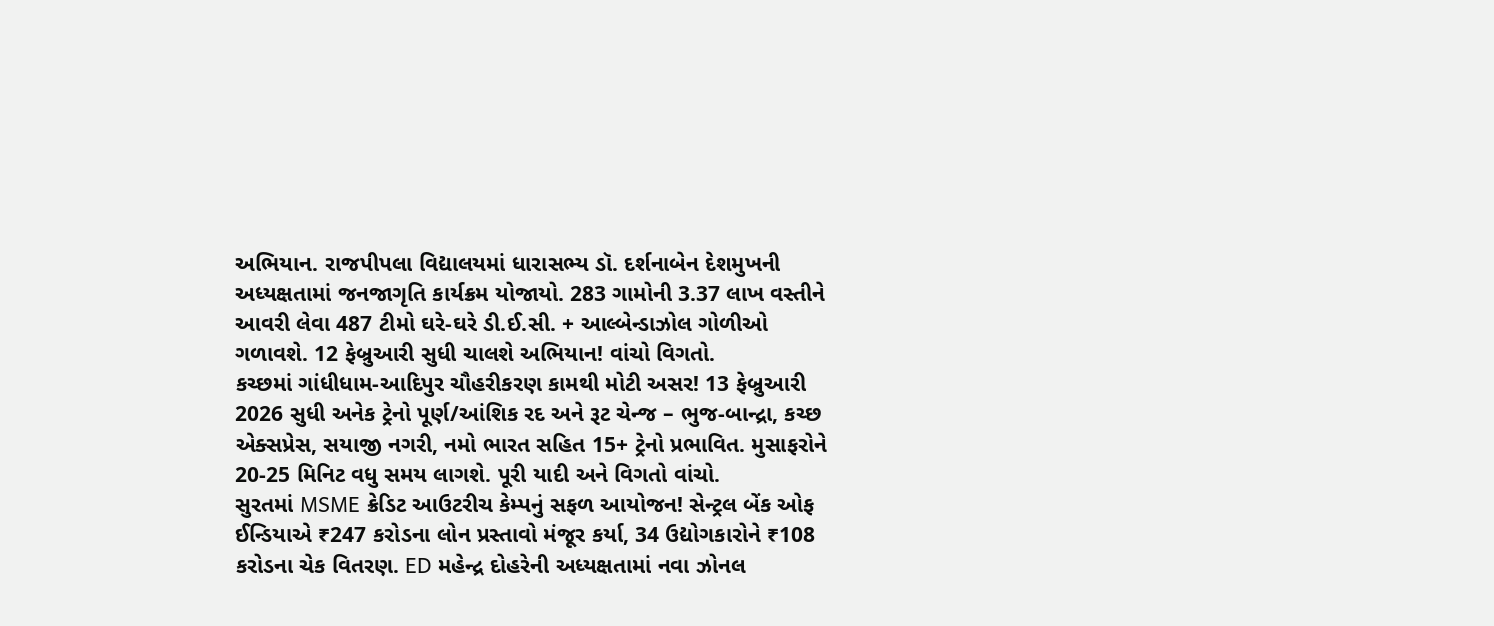અભિયાન. રાજપીપલા વિદ્યાલયમાં ધારાસભ્ય ડૉ. દર્શનાબેન દેશમુખની અધ્યક્ષતામાં જનજાગૃતિ કાર્યક્રમ યોજાયો. 283 ગામોની 3.37 લાખ વસ્તીને આવરી લેવા 487 ટીમો ઘરે-ઘરે ડી.ઈ.સી. + આલ્બેન્ડાઝોલ ગોળીઓ ગળાવશે. 12 ફેબ્રુઆરી સુધી ચાલશે અભિયાન! વાંચો વિગતો.
કચ્છમાં ગાંધીધામ-આદિપુર ચૌહરીકરણ કામથી મોટી અસર! 13 ફેબ્રુઆરી 2026 સુધી અનેક ટ્રેનો પૂર્ણ/આંશિક રદ અને રૂટ ચેન્જ – ભુજ-બાન્દ્રા, કચ્છ એક્સપ્રેસ, સયાજી નગરી, નમો ભારત સહિત 15+ ટ્રેનો પ્રભાવિત. મુસાફરોને 20-25 મિનિટ વધુ સમય લાગશે. પૂરી યાદી અને વિગતો વાંચો.
સુરતમાં MSME ક્રેડિટ આઉટરીચ કેમ્પનું સફળ આયોજન! સેન્ટ્રલ બેંક ઓફ ઈન્ડિયાએ ₹247 કરોડના લોન પ્રસ્તાવો મંજૂર કર્યા, 34 ઉદ્યોગકારોને ₹108 કરોડના ચેક વિતરણ. ED મહેન્દ્ર દોહરેની અધ્યક્ષતામાં નવા ઝોનલ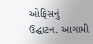ઓફિસનું ઉદ્ઘાટન. આગામી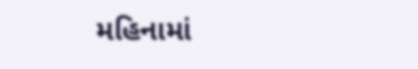મહિનામાં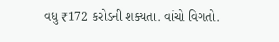વધુ ₹172 કરોડની શક્યતા. વાંચો વિગતો.